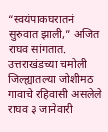“स्वयंपाकघरातनं सुरुवात झाली,” अजित राघव सांगतात. उत्तराखंडच्या चमोली जिल्ह्यातल्या जोशीमठ गावाचे रहिवासी असलेले राघव ३ जानेवारी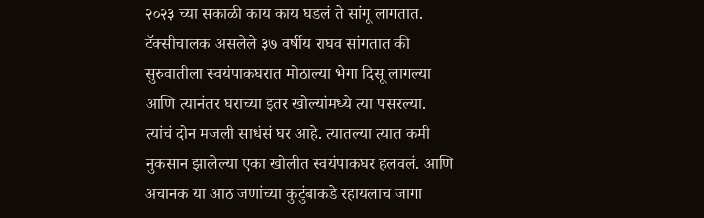२०२३ च्या सकाळी काय काय घडलं ते सांगू लागतात.
टॅक्सीचालक असलेले ३७ वर्षीय राघव सांगतात की सुरुवातीला स्वयंपाकघरात मोठाल्या भेगा दिसू लागल्या आणि त्यानंतर घराच्या इतर खोल्यांमध्ये त्या पसरल्या. त्यांचं दोन मजली साधंसं घर आहे. त्यातल्या त्यात कमी नुकसान झालेल्या एका खोलीत स्वयंपाकघर हलवलं. आणि अचानक या आठ जणांच्या कुटुंबाकडे रहायलाच जागा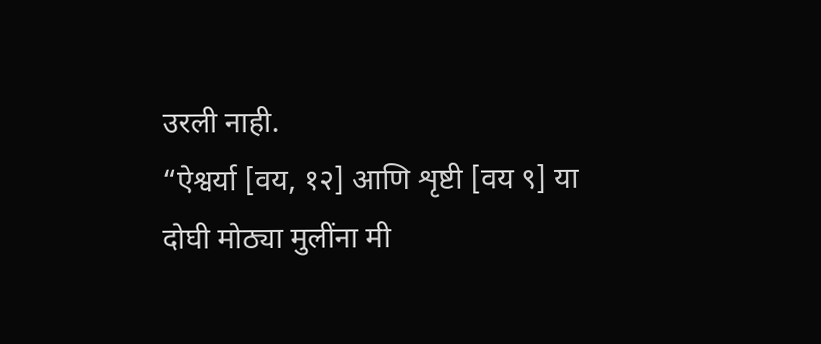उरली नाही.
“ऐश्वर्या [वय, १२] आणि शृष्टी [वय ९] या दोघी मोठ्या मुलींना मी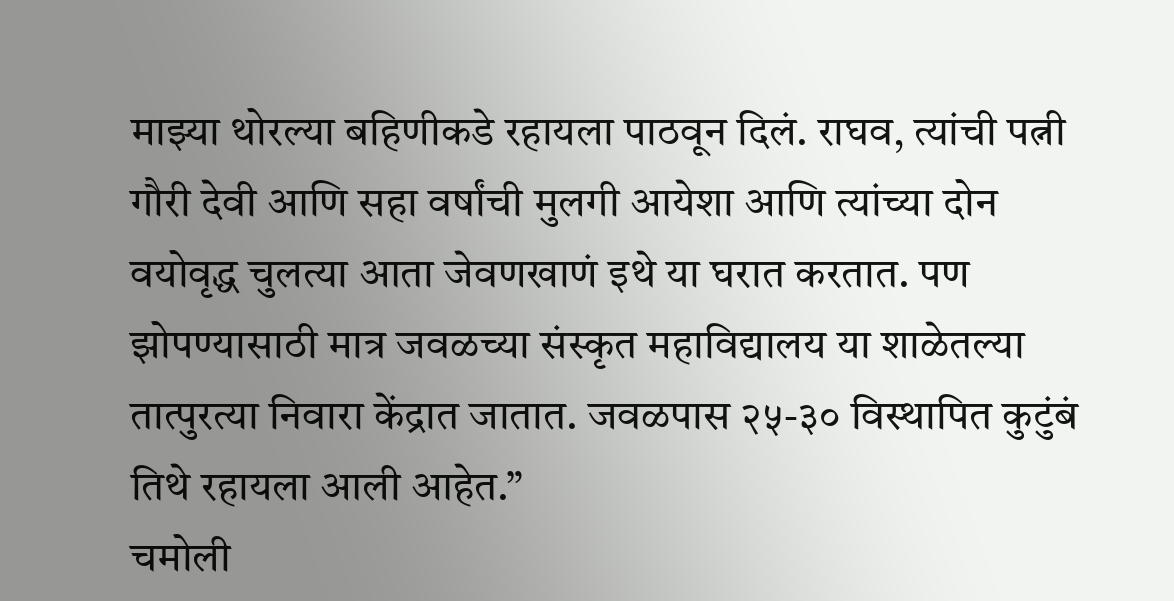माझ्या थोरल्या बहिणीकडे रहायला पाठवून दिलं. राघव, त्यांची पत्नी गौरी देवी आणि सहा वर्षांची मुलगी आयेशा आणि त्यांच्या दोन वयोवृद्ध चुलत्या आता जेवणखाणं इथे या घरात करतात. पण झोपण्यासाठी मात्र जवळच्या संस्कृत महाविद्यालय या शाळेतल्या तात्पुरत्या निवारा केंद्रात जातात. जवळपास २५-३० विस्थापित कुटुंबं तिथे रहायला आली आहेत.”
चमोली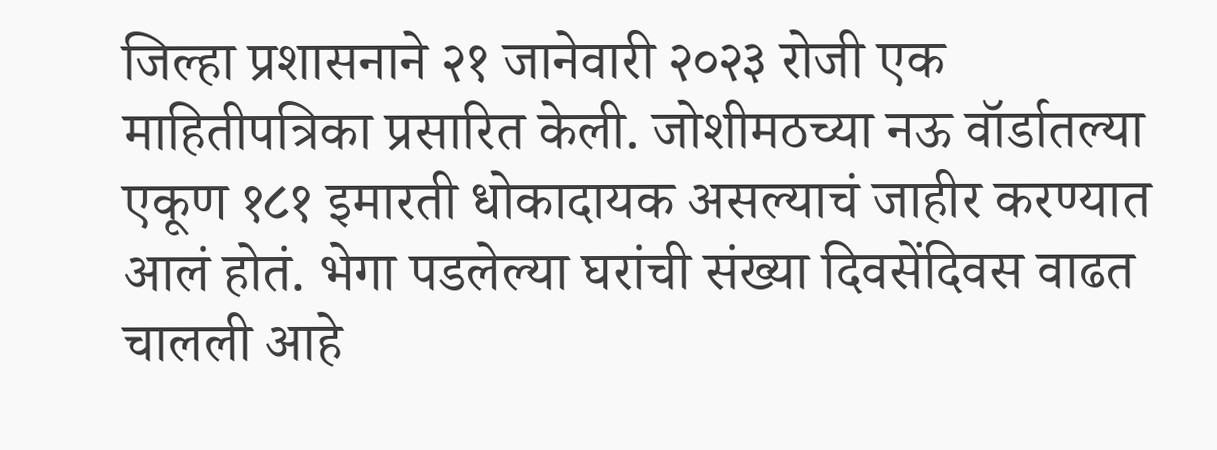जिल्हा प्रशासनाने २१ जानेवारी २०२३ रोजी एक माहितीपत्रिका प्रसारित केली. जोशीमठच्या नऊ वॉर्डातल्या एकूण १८१ इमारती धोकादायक असल्याचं जाहीर करण्यात आलं होतं. भेगा पडलेल्या घरांची संख्या दिवसेंदिवस वाढत चालली आहे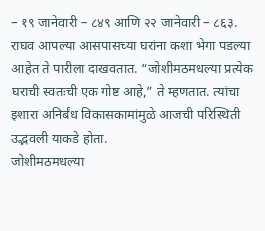– १९ जानेवारी – ८४९ आणि २२ जानेवारी – ८६३. राघव आपल्या आसपासच्या घरांना कशा भेगा पडल्या आहेत ते पारीला दाखवतात. “जोशीमठमधल्या प्रत्येक घराची स्वतःची एक गोष्ट आहे,” ते म्हणतात. त्यांचा इशारा अनिर्बंध विकासकामांमुळे आजची परिस्थिती उद्भवली याकडे होता.
जोशीमठमधल्या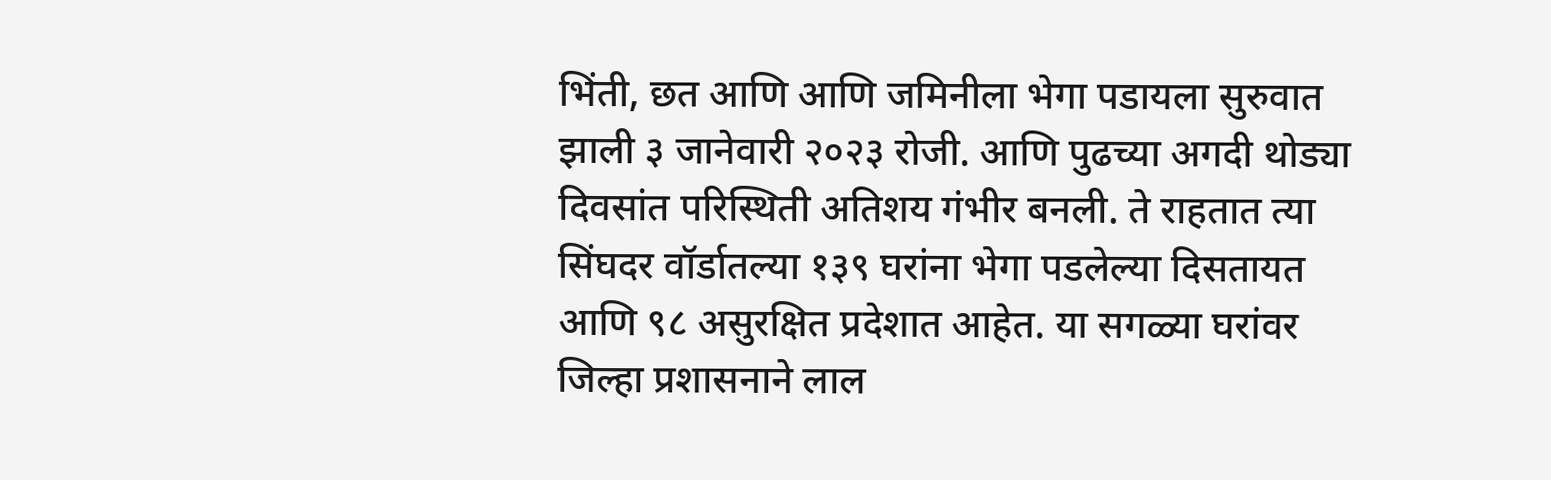भिंती, छत आणि आणि जमिनीला भेगा पडायला सुरुवात झाली ३ जानेवारी २०२३ रोजी. आणि पुढच्या अगदी थोड्या दिवसांत परिस्थिती अतिशय गंभीर बनली. ते राहतात त्या सिंघदर वॉर्डातल्या १३९ घरांना भेगा पडलेल्या दिसतायत आणि ९८ असुरक्षित प्रदेशात आहेत. या सगळ्या घरांवर जिल्हा प्रशासनाने लाल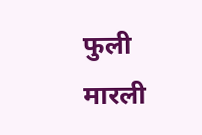फुली मारली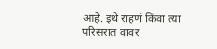आहे. इथे राहणं किंवा त्या परिसरात वावर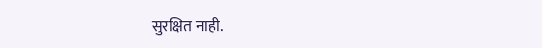सुरक्षित नाही.